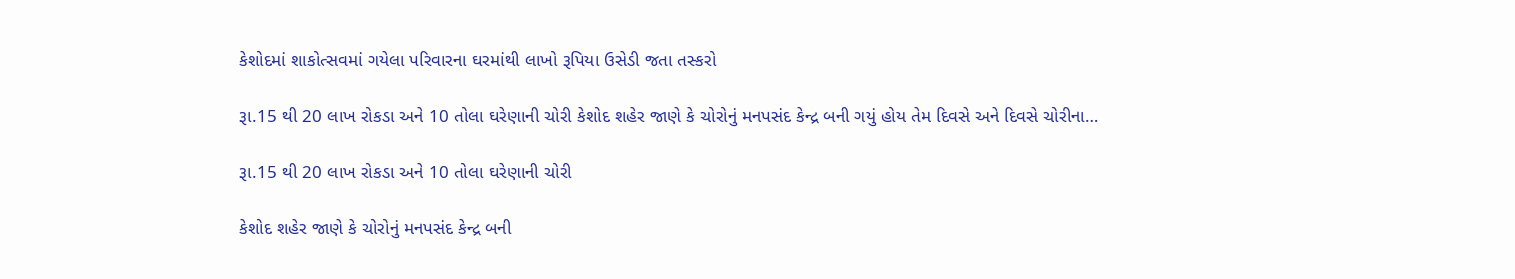કેશોદમાં શાકોત્સવમાં ગયેલા પરિવારના ઘરમાંથી લાખો રૂપિયા ઉસેડી જતા તસ્કરો

રૂા.15 થી 20 લાખ રોકડા અને 10 તોલા ઘરેણાની ચોરી કેશોદ શહેર જાણે કે ચોરોનું મનપસંદ કેન્દ્ર બની ગયું હોય તેમ દિવસે અને દિવસે ચોરીના…

રૂા.15 થી 20 લાખ રોકડા અને 10 તોલા ઘરેણાની ચોરી

કેશોદ શહેર જાણે કે ચોરોનું મનપસંદ કેન્દ્ર બની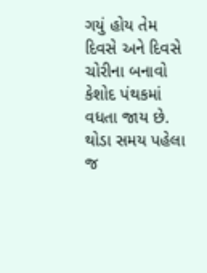ગયું હોય તેમ દિવસે અને દિવસે ચોરીના બનાવો કેશોદ પંથકમાં વધતા જાય છે. થોડા સમય પહેલા જ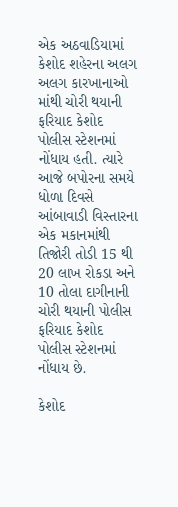એક અઠવાડિયામાં કેશોદ શહેરના અલગ અલગ કારખાનાઓ માંથી ચોરી થયાની ફરિયાદ કેશોદ પોલીસ સ્ટેશનમાં નોંધાય હતી. ત્યારે આજે બપોરના સમયે ધોળા દિવસે આંબાવાડી વિસ્તારના એક મકાનમાંથી તિજોરી તોડી 15 થી 20 લાખ રોકડા અને 10 તોલા દાગીનાની ચોરી થયાની પોલીસ ફરિયાદ કેશોદ પોલીસ સ્ટેશનમાં નોંધાય છે.

કેશોદ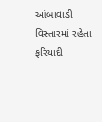આંબાવાડી વિસ્તારમાં રહેતા ફરિયાદી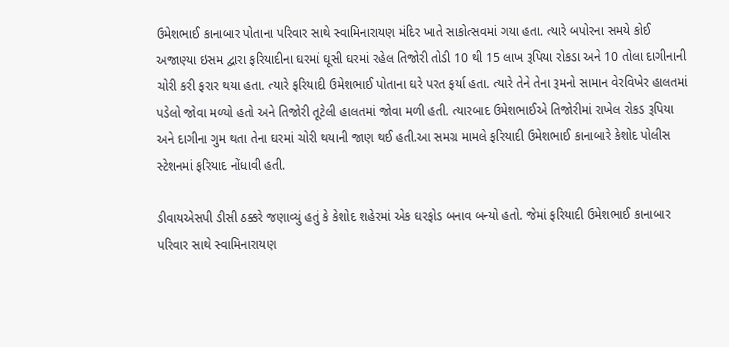ઉમેશભાઈ કાનાબાર પોતાના પરિવાર સાથે સ્વામિનારાયણ મંદિર ખાતે સાકોત્સવમાં ગયા હતા. ત્યારે બપોરના સમયે કોઈ અજાણ્યા ઇસમ દ્વારા ફરિયાદીના ઘરમાં ઘૂસી ઘરમાં રહેલ તિજોરી તોડી 10 થી 15 લાખ રૂપિયા રોકડા અને 10 તોલા દાગીનાની ચોરી કરી ફરાર થયા હતા. ત્યારે ફરિયાદી ઉમેશભાઈ પોતાના ઘરે પરત ફર્યા હતા. ત્યારે તેને તેના રૂમનો સામાન વેરવિખેર હાલતમાં પડેલો જોવા મળ્યો હતો અને તિજોરી તૂટેલી હાલતમાં જોવા મળી હતી. ત્યારબાદ ઉમેશભાઈએ તિજોરીમાં રાખેલ રોકડ રૂપિયા અને દાગીના ગુમ થતા તેના ઘરમાં ચોરી થયાની જાણ થઈ હતી.આ સમગ્ર મામલે ફરિયાદી ઉમેશભાઈ કાનાબારે કેશોદ પોલીસ સ્ટેશનમાં ફરિયાદ નોંધાવી હતી.

ડીવાયએસપી ડીસી ઠક્કરે જણાવ્યું હતું કે કેશોદ શહેરમાં એક ઘરફોડ બનાવ બન્યો હતો. જેમાં ફરિયાદી ઉમેશભાઈ કાનાબાર પરિવાર સાથે સ્વામિનારાયણ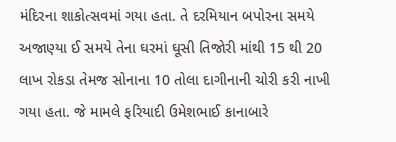મંદિરના શાકોત્સવમાં ગયા હતા. તે દરમિયાન બપોરના સમયે અજાણ્યા ઈ સમયે તેના ઘરમાં ઘૂસી તિજોરી માંથી 15 થી 20 લાખ રોકડા તેમજ સોનાના 10 તોલા દાગીનાની ચોરી કરી નાખી ગયા હતા. જે મામલે ફરિયાદી ઉમેશભાઈ કાનાબારે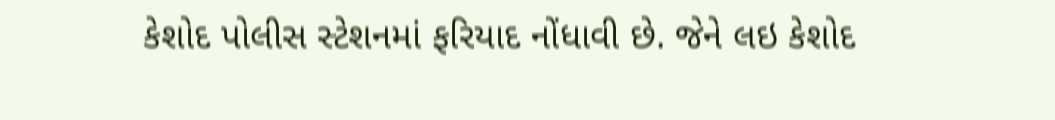કેશોદ પોલીસ સ્ટેશનમાં ફરિયાદ નોંધાવી છે. જેને લઇ કેશોદ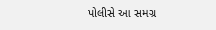પોલીસે આ સમગ્ર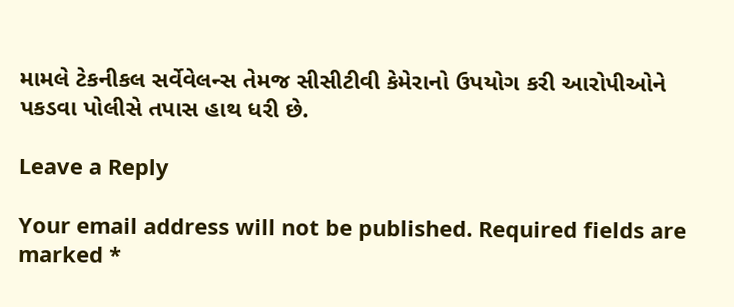મામલે ટેકનીકલ સર્વેવેલન્સ તેમજ સીસીટીવી કેમેરાનો ઉપયોગ કરી આરોપીઓને પકડવા પોલીસે તપાસ હાથ ધરી છે.

Leave a Reply

Your email address will not be published. Required fields are marked *